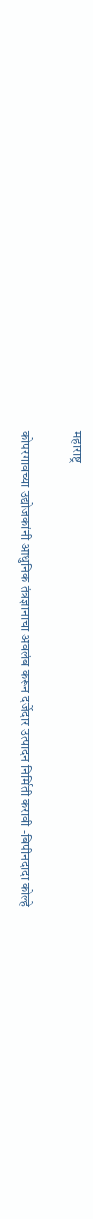महाराष्ट्र

कोपरगावच्या उद्योजकांनी आधुनिक तंत्रज्ञानाचा अवलंब करून दर्जेदार उत्पादन निर्मिती करावी -बिपीनदादा कोल्हे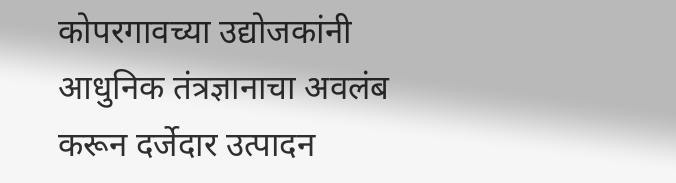कोपरगावच्या उद्योजकांनी आधुनिक तंत्रज्ञानाचा अवलंब करून दर्जेदार उत्पादन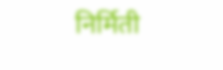निर्मिती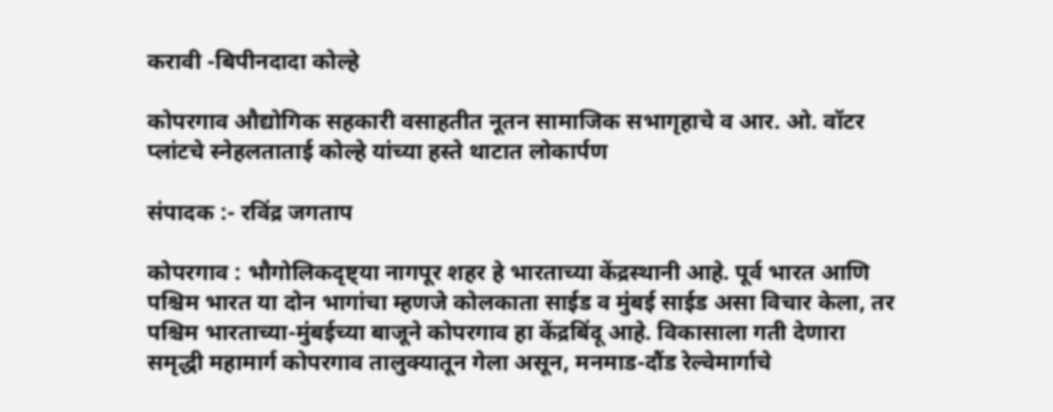करावी -बिपीनदादा कोल्हे

कोपरगाव औद्योगिक सहकारी वसाहतीत नूतन सामाजिक सभागृहाचे व आर. ओ. वॉटर प्लांटचे स्नेहलताताई कोल्हे यांच्या हस्ते थाटात लोकार्पण

संपादक :- रविंद्र जगताप

कोपरगाव : भौगोलिकदृष्ट्या नागपूर शहर हे भारताच्या केंद्रस्थानी आहे. पूर्व भारत आणि पश्चिम भारत या दोन भागांचा म्हणजे कोलकाता साईड व मुंबई साईड असा विचार केला, तर पश्चिम भारताच्या-मुंबईच्या बाजूने कोपरगाव हा केंद्रबिंदू आहे. विकासाला गती देणारा समृद्धी महामार्ग कोपरगाव तालुक्यातून गेला असून, मनमाड-दौंड रेल्वेमार्गाचे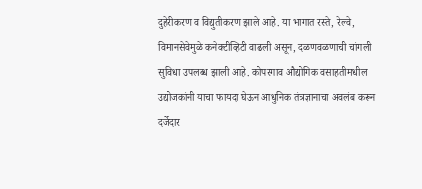दुहेरीकरण व विद्युतीकरण झाले आहे. या भागात रस्ते, रेल्वे, विमानसेवेमुळे कनेक्टीव्हिटी वाढली असून, दळणवळणाची चांगली सुविधा उपलब्ध झाली आहे. कोपरगाव औद्योगिक वसाहतीमधील उद्योजकांनी याचा फायदा घेऊन आधुनिक तंत्रज्ञानाचा अवलंब करून दर्जेदार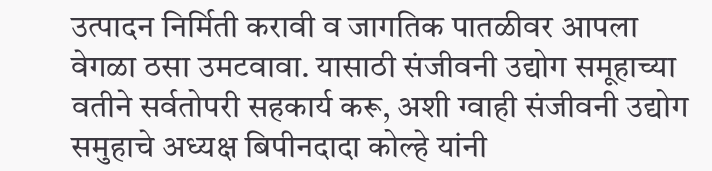उत्पादन निर्मिती करावी व जागतिक पातळीवर आपला वेगळा ठसा उमटवावा. यासाठी संजीवनी उद्योग समूहाच्या वतीने सर्वतोपरी सहकार्य करू, अशी ग्वाही संजीवनी उद्योग समुहाचे अध्यक्ष बिपीनदादा कोल्हे यांनी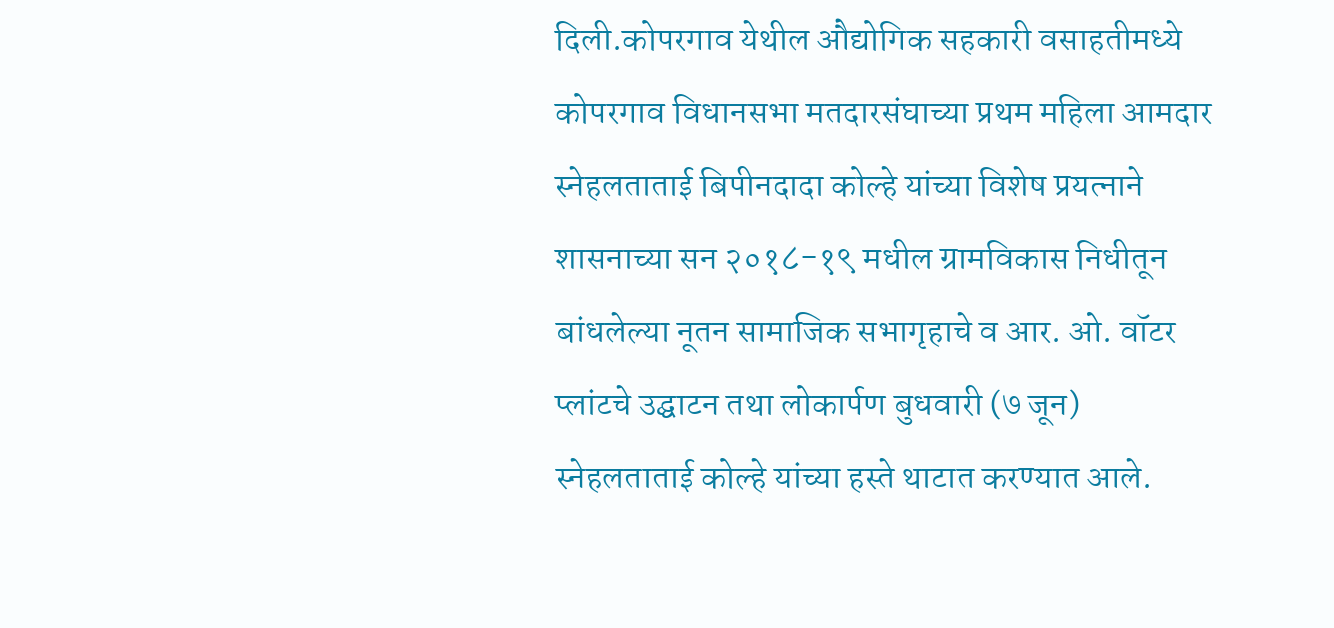दिली.कोपरगाव येथील औद्योगिक सहकारी वसाहतीमध्ये कोपरगाव विधानसभा मतदारसंघाच्या प्रथम महिला आमदार स्नेहलताताई बिपीनदादा कोल्हे यांच्या विशेष प्रयत्नाने शासनाच्या सन २०१८-१९ मधील ग्रामविकास निधीतून बांधलेल्या नूतन सामाजिक सभागृहाचे व आर. ओ. वॉटर प्लांटचे उद्घाटन तथा लोकार्पण बुधवारी (७ जून) स्नेहलताताई कोल्हे यांच्या हस्ते थाटात करण्यात आले.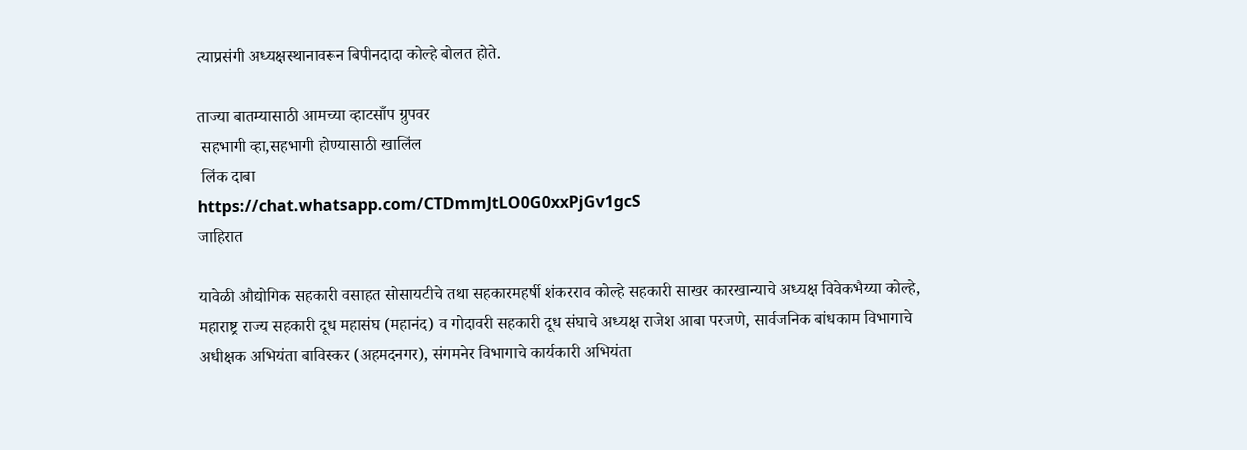त्याप्रसंगी अध्यक्षस्थानावरून बिपीनदादा कोल्हे बोलत होते.

ताज्या बातम्यासाठी आमच्या व्हाटसाँप ग्रुपवर
 सहभागी व्हा,सहभागी होण्यासाठी खालिंल
 लिंक दाबा
https://chat.whatsapp.com/CTDmmJtLO0G0xxPjGv1gcS
जाहिरात

यावेळी औद्योगिक सहकारी वसाहत सोसायटीचे तथा सहकारमहर्षी शंकरराव कोल्हे सहकारी साखर कारखान्याचे अध्यक्ष विवेकभैय्या कोल्हे, महाराष्ट्र राज्य सहकारी दूध महासंघ (महानंद) व गोदावरी सहकारी दूध संघाचे अध्यक्ष राजेश आबा परजणे, सार्वजनिक बांधकाम विभागाचे अधीक्षक अभियंता बाविस्कर (अहमदनगर), संगमनेर विभागाचे कार्यकारी अभियंता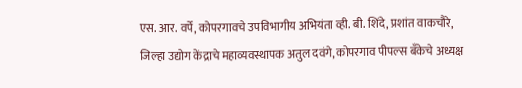एस. आर. वर्पे, कोपरगावचे उपविभागीय अभियंता व्ही. बी. शिंदे, प्रशांत वाकचौरे, जिल्हा उद्योग केंद्राचे महाव्यवस्थापक अतुल दवंगे, कोपरगाव पीपल्स बँकेचे अध्यक्ष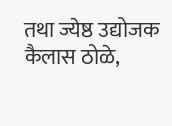तथा ज्येष्ठ उद्योजक कैलास ठोळे,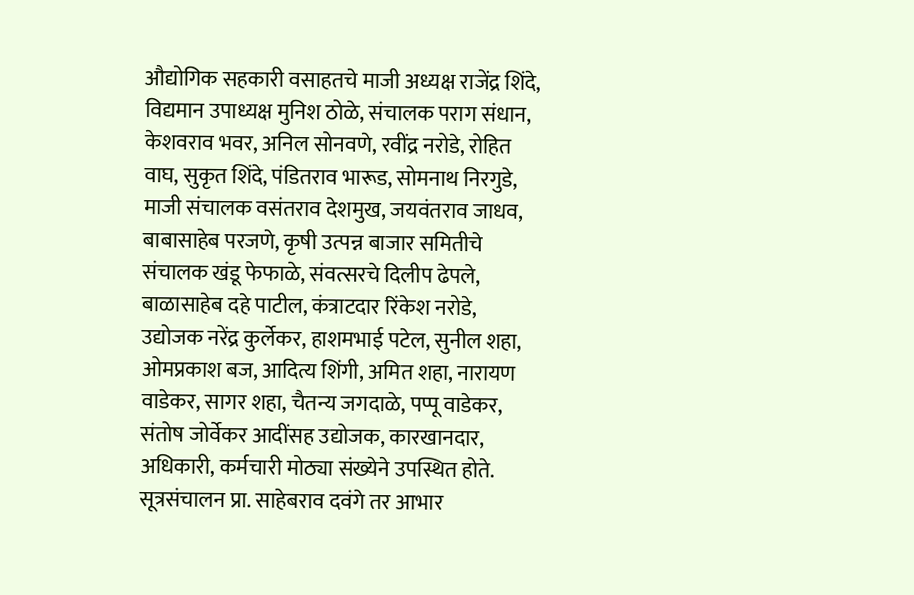औद्योगिक सहकारी वसाहतचे माजी अध्यक्ष राजेंद्र शिंदे, विद्यमान उपाध्यक्ष मुनिश ठोळे, संचालक पराग संधान, केशवराव भवर, अनिल सोनवणे, रवींद्र नरोडे, रोहित वाघ, सुकृत शिंदे, पंडितराव भारूड, सोमनाथ निरगुडे, माजी संचालक वसंतराव देशमुख, जयवंतराव जाधव, बाबासाहेब परजणे, कृषी उत्पन्न बाजार समितीचे संचालक खंडू फेफाळे, संवत्सरचे दिलीप ढेपले, बाळासाहेब दहे पाटील, कंत्राटदार रिंकेश नरोडे, उद्योजक नरेंद्र कुर्लेकर, हाशमभाई पटेल, सुनील शहा, ओमप्रकाश बज, आदित्य शिंगी, अमित शहा, नारायण वाडेकर, सागर शहा, चैतन्य जगदाळे, पप्पू वाडेकर, संतोष जोर्वेकर आदींसह उद्योजक, कारखानदार, अधिकारी, कर्मचारी मोठ्या संख्येने उपस्थित होते. सूत्रसंचालन प्रा. साहेबराव दवंगे तर आभार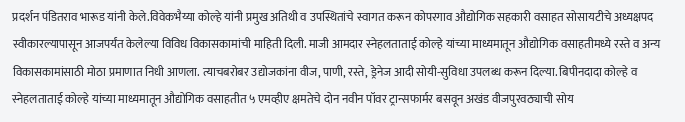प्रदर्शन पंडितराव भारूड यांनी केले.विवेकभैय्या कोल्हे यांनी प्रमुख अतिथी व उपस्थितांचे स्वागत करून कोपरगाव औद्योगिक सहकारी वसाहत सोसायटीचे अध्यक्षपद स्वीकारल्यापासून आजपर्यंत केलेल्या विविध विकासकामांची माहिती दिली. माजी आमदार स्नेहलताताई कोल्हे यांच्या माध्यमातून औद्योगिक वसाहतीमध्ये रस्ते व अन्य विकासकामांसाठी मोठा प्रमाणात निधी आणला. त्याचबरोबर उद्योजकांना वीज, पाणी, रस्ते, ड्रेनेज आदी सोयी-सुविधा उपलब्ध करून दिल्या. बिपीनदादा कोल्हे व स्नेहलताताई कोल्हे यांच्या माध्यमातून औद्योगिक वसाहतीत ५ एमव्हीए क्षमतेचे दोन नवीन पॉवर ट्रान्सफार्मर बसवून अखंड वीजपुरवठ्याची सोय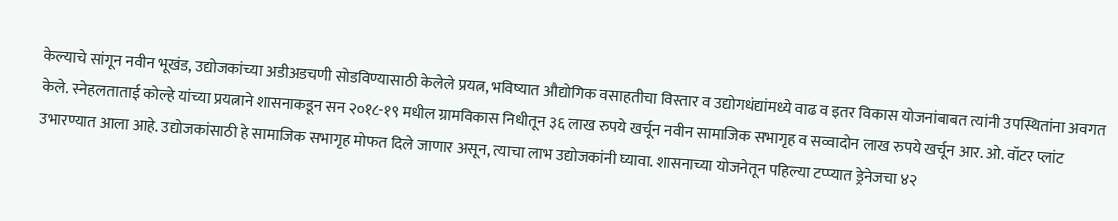केल्याचे सांगून नवीन भूखंड, उद्योजकांच्या अडीअडचणी सोडविण्यासाठी केलेले प्रयत्न, भविष्यात औद्योगिक वसाहतीचा विस्तार व उद्योगधंद्यांमध्ये वाढ व इतर विकास योजनांबाबत त्यांनी उपस्थितांना अवगत केले. स्नेहलताताई कोल्हे यांच्या प्रयत्नाने शासनाकडून सन २०१८-१९ मधील ग्रामविकास निधीतून ३६ लाख रुपये खर्चून नवीन सामाजिक सभागृह व सव्वादोन लाख रुपये खर्चून आर. ओ. वॉटर प्लांट उभारण्यात आला आहे. उद्योजकांसाठी हे सामाजिक सभागृह मोफत दिले जाणार असून, त्याचा लाभ उद्योजकांनी घ्यावा. शासनाच्या योजनेतून पहिल्या टप्प्यात ड्रेनेजचा ४२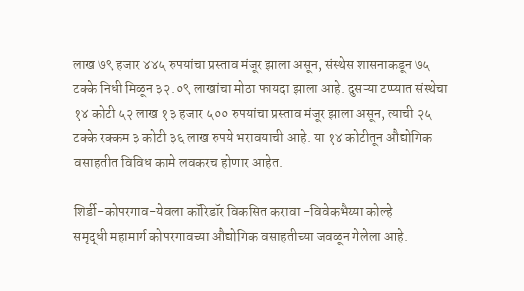लाख ७९ हजार ४४५ रुपयांचा प्रस्ताव मंजूर झाला असून, संस्थेस शासनाकडून ७५ टक्के निधी मिळून ३२.०९ लाखांचा मोठा फायदा झाला आहे. दुसऱ्या टप्प्यात संस्थेचा १४ कोटी ५२ लाख १३ हजार ५०० रुपयांचा प्रस्ताव मंजूर झाला असून, त्याची २५ टक्के रक्कम ३ कोटी ३६ लाख रुपये भरावयाची आहे. या १४ कोटीतून औद्योगिक वसाहतीत विविध कामे लवकरच होणार आहेत.

शिर्डी-कोपरगाव-येवला कॉरिडॉर विकसित करावा -विवेकभैय्या कोल्हे
समृद्धी महामार्ग कोपरगावच्या औद्योगिक वसाहतीच्या जवळून गेलेला आहे.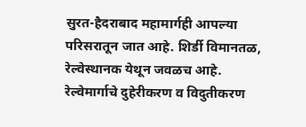सुरत-हैदराबाद महामार्गही आपल्या परिसरातून जात आहे. शिर्डी विमानतळ, रेल्वेस्थानक येथून जवळच आहे. रेल्वेमार्गाचे दुहेरीकरण व विदुतीकरण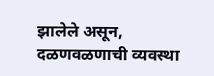झालेले असून, दळणवळणाची व्यवस्था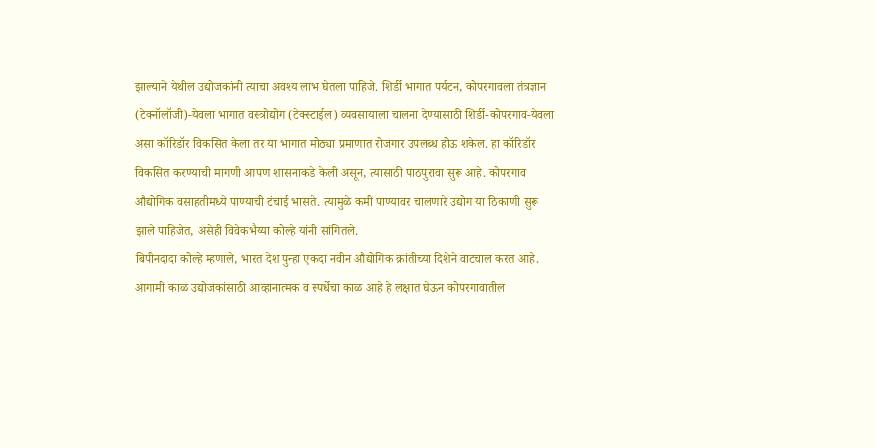झाल्याने येथील उद्योजकांनी त्याचा अवश्य लाभ घेतला पाहिजे. शिर्डी भागात पर्यटन, कोपरगावला तंत्रज्ञान (टेक्नॉलॉजी)-येवला भागात वस्त्रोद्योग (टेक्स्टाईल) व्यवसायाला चालना देण्यासाठी शिर्डी-कोपरगाव-येवला असा कॉरिडॉर विकसित केला तर या भागात मोठ्या प्रमाणात रोजगार उपलब्ध होऊ शकेल. हा कॉरिडॉर विकसित करण्याची मागणी आपण शासनाकडे केली असून, त्यासाठी पाठपुरावा सुरू आहे. कोपरगाव औद्योगिक वसाहतीमध्ये पाण्याची टंचाई भासते. त्यामुळे कमी पाण्यावर चालणारे उद्योग या ठिकाणी सुरू झाले पाहिजेत, असेही विवेकभैय्या कोल्हे यांनी सांगितले.
बिपीनदादा कोल्हे म्हणाले, भारत देश पुन्हा एकदा नवीन औद्योगिक क्रांतीच्या दिशेने वाटचाल करत आहे. आगामी काळ उद्योजकांसाठी आव्हानात्मक व स्पर्धेचा काळ आहे हे लक्षात घेऊन कोपरगावातील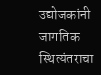उद्योजकांनी जागतिक स्थित्यंतराचा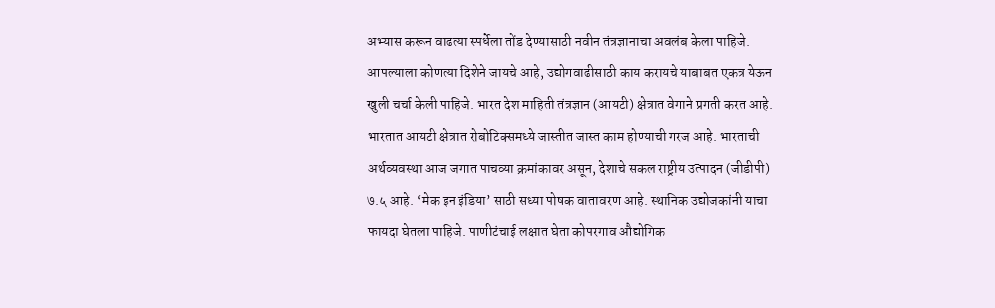अभ्यास करून वाढत्या स्पर्धेला तोंड देण्यासाठी नवीन तंत्रज्ञानाचा अवलंब केला पाहिजे. आपल्याला कोणत्या दिशेने जायचे आहे, उद्योगवाढीसाठी काय करायचे याबाबत एकत्र येऊन खुली चर्चा केली पाहिजे. भारत देश माहिती तंत्रज्ञान (आयटी) क्षेत्रात वेगाने प्रगती करत आहे. भारतात आयटी क्षेत्रात रोबोटिक्समध्ये जास्तीत जास्त काम होण्याची गरज आहे. भारताची अर्थव्यवस्था आज जगात पाचव्या क्रमांकावर असून, देशाचे सकल राष्ट्रीय उत्पादन (जीडीपी) ७.५ आहे. ‘मेक इन इंडिया’ साठी सध्या पोषक वातावरण आहे. स्थानिक उद्योजकांनी याचा फायदा घेतला पाहिजे. पाणीटंचाई लक्षात घेता कोपरगाव औद्योगिक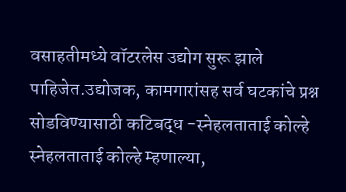वसाहतीमध्ये वॉटरलेस उद्योग सुरू झाले पाहिजेत.उद्योजक, कामगारांसह सर्व घटकांचे प्रश्न सोडविण्यासाठी कटिबद्ध -स्नेहलताताई कोल्हे
स्नेहलताताई कोल्हे म्हणाल्या,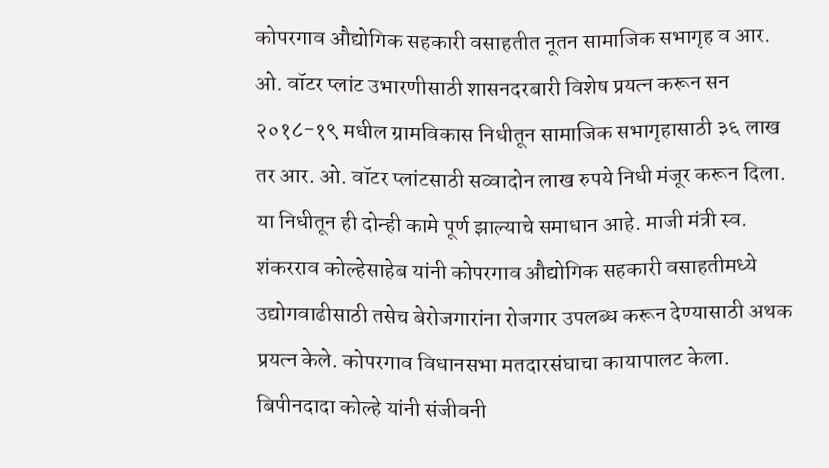कोपरगाव औद्योगिक सहकारी वसाहतीत नूतन सामाजिक सभागृह व आर. ओ. वॉटर प्लांट उभारणीसाठी शासनदरबारी विशेष प्रयत्न करून सन २०१८-१९ मधील ग्रामविकास निधीतून सामाजिक सभागृहासाठी ३६ लाख तर आर. ओ. वॉटर प्लांटसाठी सव्वादोन लाख रुपये निधी मंजूर करून दिला. या निधीतून ही दोन्ही कामे पूर्ण झाल्याचे समाधान आहे. माजी मंत्री स्व. शंकरराव कोल्हेसाहेब यांनी कोपरगाव औद्योगिक सहकारी वसाहतीमध्ये उद्योगवाढीसाठी तसेच बेरोजगारांना रोजगार उपलब्ध करून देण्यासाठी अथक प्रयत्न केले. कोपरगाव विधानसभा मतदारसंघाचा कायापालट केला. बिपीनदादा कोल्हे यांनी संजीवनी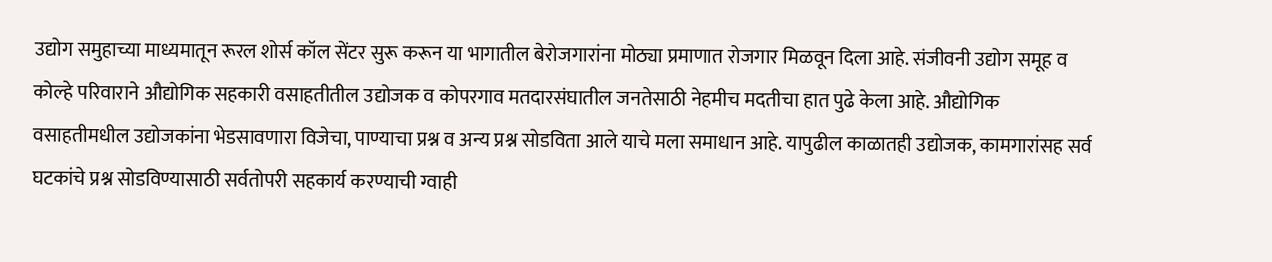उद्योग समुहाच्या माध्यमातून रूरल शोर्स कॉल सेंटर सुरू करून या भागातील बेरोजगारांना मोठ्या प्रमाणात रोजगार मिळवून दिला आहे. संजीवनी उद्योग समूह व कोल्हे परिवाराने औद्योगिक सहकारी वसाहतीतील उद्योजक व कोपरगाव मतदारसंघातील जनतेसाठी नेहमीच मदतीचा हात पुढे केला आहे. औद्योगिक वसाहतीमधील उद्योजकांना भेडसावणारा विजेचा, पाण्याचा प्रश्न व अन्य प्रश्न सोडविता आले याचे मला समाधान आहे. यापुढील काळातही उद्योजक, कामगारांसह सर्व घटकांचे प्रश्न सोडविण्यासाठी सर्वतोपरी सहकार्य करण्याची ग्वाही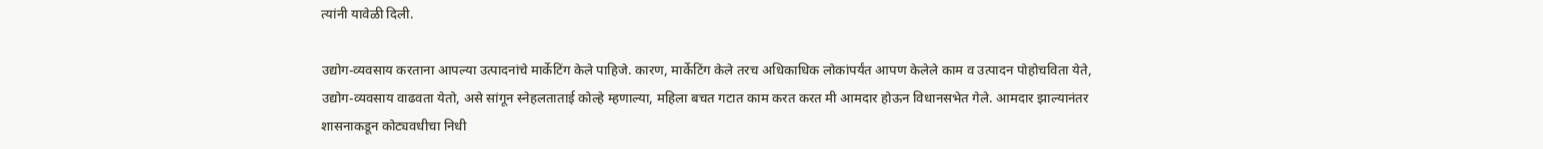त्यांनी यावेळी दिली.

उद्योग-व्यवसाय करताना आपल्या उत्पादनांचे मार्केटिंग केले पाहिजे. कारण, मार्केटिंग केले तरच अधिकाधिक लोकांपर्यंत आपण केलेले काम व उत्पादन पोहोचविता येते, उद्योग-व्यवसाय वाढवता येतो, असे सांगून स्नेहलताताई कोल्हे म्हणाल्या, महिला बचत गटात काम करत करत मी आमदार होऊन विधानसभेत गेले. आमदार झाल्यानंतर शासनाकडून कोट्यवधीचा निधी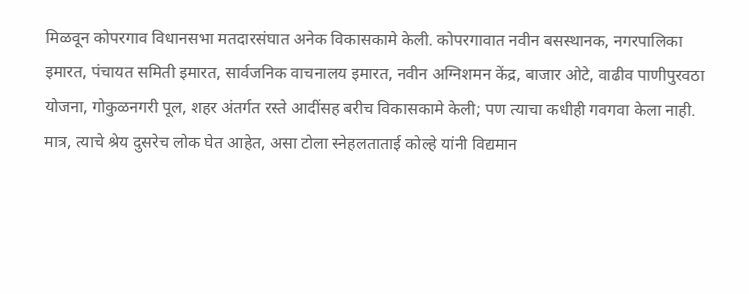मिळवून कोपरगाव विधानसभा मतदारसंघात अनेक विकासकामे केली. कोपरगावात नवीन बसस्थानक, नगरपालिका इमारत, पंचायत समिती इमारत, सार्वजनिक वाचनालय इमारत, नवीन अग्निशमन केंद्र, बाजार ओटे, वाढीव पाणीपुरवठा योजना, गोकुळनगरी पूल, शहर अंतर्गत रस्ते आदींसह बरीच विकासकामे केली; पण त्याचा कधीही गवगवा केला नाही. मात्र, त्याचे श्रेय दुसरेच लोक घेत आहेत, असा टोला स्नेहलताताई कोल्हे यांनी विद्यमान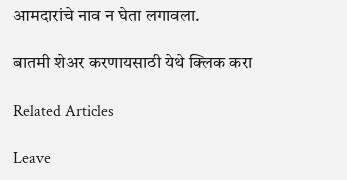आमदारांचे नाव न घेता लगावला.

बातमी शेअर करणायसाठी येथे क्लिक करा

Related Articles

Leave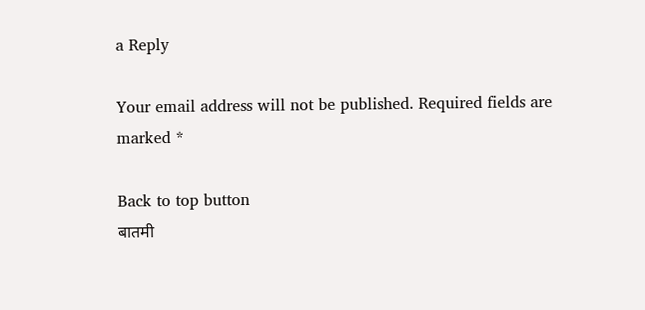a Reply

Your email address will not be published. Required fields are marked *

Back to top button
बातमी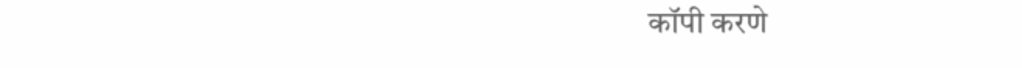कॉपी करणे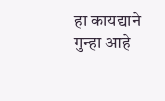हा कायद्याने गुन्हा आहे